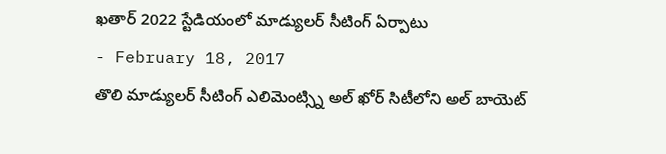ఖతార్ 2022 స్టేడియంలో మాడ్యులర్ సీటింగ్ ఏర్పాటు
- February 18, 2017
తొలి మాడ్యులర్ సీటింగ్ ఎలిమెంట్స్ని అల్ ఖోర్ సిటీలోని అల్ బాయెట్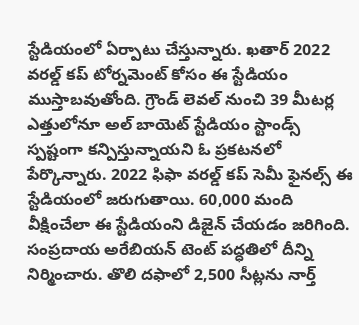స్టేడియంలో ఏర్పాటు చేస్తున్నారు. ఖతార్ 2022 వరల్డ్ కప్ టోర్నమెంట్ కోసం ఈ స్టేడియం ముస్తాబవుతోంది. గ్రౌండ్ లెవల్ నుంచి 39 మీటర్ల ఎత్తులోనూ అల్ బాయెట్ స్టేడియం స్టాండ్స్ స్పష్టంగా కన్పిస్తున్నాయని ఓ ప్రకటనలో పేర్కొన్నారు. 2022 ఫిఫా వరల్డ్ కప్ సెమీ ఫైనల్స్ ఈ స్టేడియంలో జరుగుతాయి. 60,000 మంది వీక్షించేలా ఈ స్టేడియంని డిజైన్ చేయడం జరిగింది. సంప్రదాయ అరేబియన్ టెంట్ పద్ధతిలో దీన్ని నిర్మించారు. తొలి దఫాలో 2,500 సీట్లను నార్త్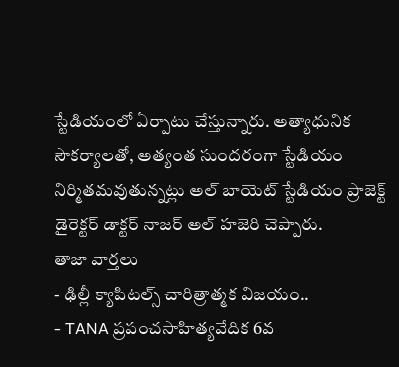స్టేడియంలో ఏర్పాటు చేస్తున్నారు. అత్యాధునిక సౌకర్యాలతో, అత్యంత సుందరంగా స్టేడియం నిర్మితమవుతున్నట్లు అల్ బాయెట్ స్టేడియం ప్రాజెక్ట్ డైరెక్టర్ డాక్టర్ నాజర్ అల్ హజెరి చెప్పారు.
తాజా వార్తలు
- ఢిల్లీ క్యాపిటల్స్ చారిత్రాత్మక విజయం..
- TANA ప్రపంచసాహిత్యవేదిక 6వ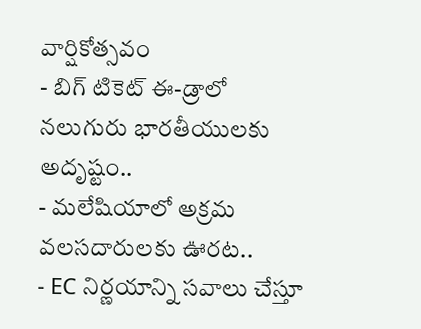వార్షికోత్సవం
- బిగ్ టికెట్ ఈ-డ్రాలో నలుగురు భారతీయులకు అదృష్టం..
- మలేషియాలో అక్రమ వలసదారులకు ఊరట..
- EC నిర్ణయాన్ని సవాలు చేస్తూ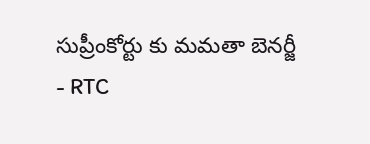సుప్రీంకోర్టు కు మమతా బెనర్జీ
- RTC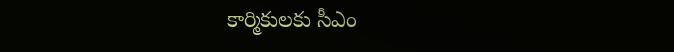కార్మికులకు సీఎం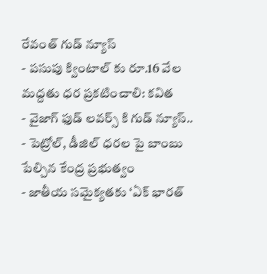రేవంత్ గుడ్ న్యూస్
- పసుపు క్వింటాల్ కు రూ.16 వేల మద్దతు ధర ప్రకటించాలి: కవిత
- వైజాగ్ ఫుడ్ లవర్స్ కి గుడ్ న్యూస్..
- పెట్రోల్, డీజిల్ ధరల పై బాంబు పేల్చిన కేంద్ర ప్రభుత్వం
- జాతీయ సమైక్యతకు ‘ఏక్ భారత్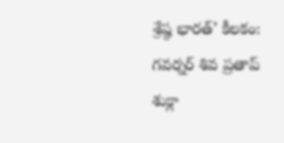శ్రేష్ఠ భారత్’ కీలకం: గవర్నర్ శివ ప్రతాప్ శుక్లా